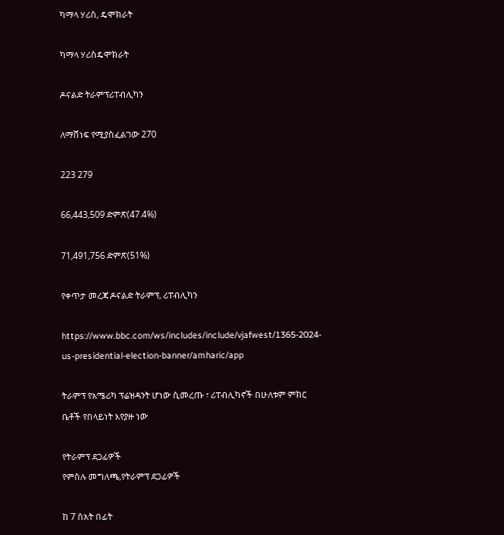ካማላ ሃሪስ, ዴሞክራት

ካማላ ሃሪስዴሞክራት

ዶናልድ ትራምፕሪፐብሊካን

ለማሸነፍ የሚያስፈልገው 270

223 279

66,443,509 ድምጽ(47.4%)

71,491,756 ድምጽ(51%)

የቀጥታ መረጃ ዶናልድ ትራምፕ, ሪፐብሊካን

https://www.bbc.com/ws/includes/include/vjafwest/1365-2024-us-presidential-election-banner/amharic/app

ትራምፕ የአሜሪካ ፕሬዝዳንት ሆነው ሲመረጡ ፣ ሪፐብሊካኖች በሁለቱም ምክር ቤቶች የበላይነት እየያዙ ነው

የትራምፕ ደጋፊዎች
የምስሉ መግለጫ,የትራምፕ ደጋፊዎች

ከ 7 ሰአት በፊት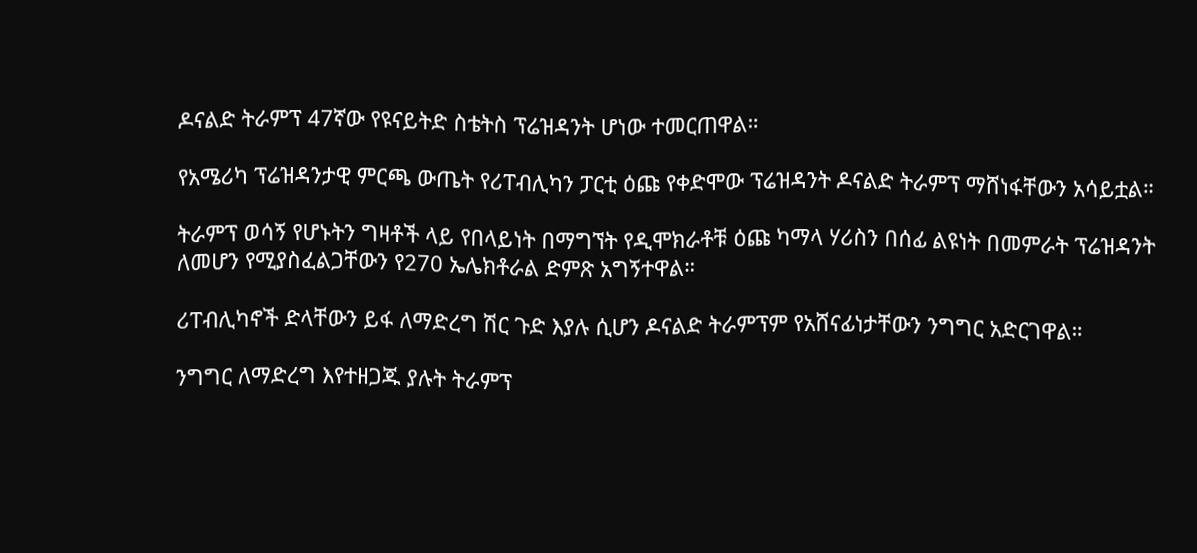ዶናልድ ትራምፕ 47ኛው የዩናይትድ ስቴትስ ፕሬዝዳንት ሆነው ተመርጠዋል።

የአሜሪካ ፕሬዝዳንታዊ ምርጫ ውጤት የሪፐብሊካን ፓርቲ ዕጩ የቀድሞው ፕሬዝዳንት ዶናልድ ትራምፕ ማሸነፋቸውን አሳይቷል።

ትራምፕ ወሳኝ የሆኑትን ግዛቶች ላይ የበላይነት በማግኘት የዲሞክራቶቹ ዕጩ ካማላ ሃሪስን በሰፊ ልዩነት በመምራት ፕሬዝዳንት ለመሆን የሚያስፈልጋቸውን የ270 ኤሌክቶራል ድምጽ አግኝተዋል።

ሪፐብሊካኖች ድላቸውን ይፋ ለማድረግ ሽር ጉድ እያሉ ሲሆን ዶናልድ ትራምፕም የአሸናፊነታቸውን ንግግር አድርገዋል።

ንግግር ለማድረግ እየተዘጋጁ ያሉት ትራምፕ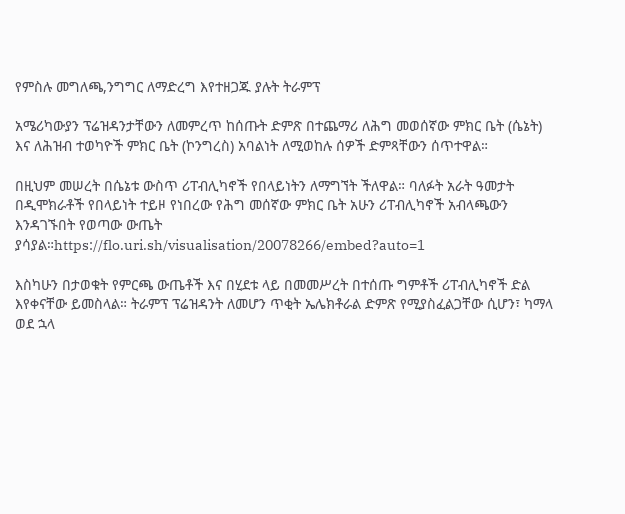የምስሉ መግለጫ,ንግግር ለማድረግ እየተዘጋጁ ያሉት ትራምፕ

አሜሪካውያን ፕሬዝዳንታቸውን ለመምረጥ ከሰጡት ድምጽ በተጨማሪ ለሕግ መወሰኛው ምክር ቤት (ሴኔት) እና ለሕዝብ ተወካዮች ምክር ቤት (ኮንግረስ) አባልነት ለሚወከሉ ሰዎች ድምጻቸውን ሰጥተዋል።

በዚህም መሠረት በሴኔቱ ውስጥ ሪፐብሊካኖች የበላይነትን ለማግኘት ችለዋል። ባለፉት አራት ዓመታት በዲሞክራቶች የበላይነት ተይዞ የነበረው የሕግ መሰኛው ምክር ቤት አሁን ሪፐብሊካኖች አብላጫውን እንዳገኙበት የወጣው ውጤት ያሳያል።https://flo.uri.sh/visualisation/20078266/embed?auto=1

እስካሁን በታወቁት የምርጫ ውጤቶች እና በሂደቱ ላይ በመመሥረት በተሰጡ ግምቶች ሪፐብሊካኖች ድል እየቀናቸው ይመስላል። ትራምፕ ፕሬዝዳንት ለመሆን ጥቂት ኤሌክቶራል ድምጽ የሚያስፈልጋቸው ሲሆን፣ ካማላ ወደ ኋላ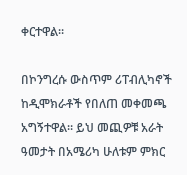ቀርተዋል።

በኮንግረሱ ውስጥም ሪፐብሊካኖች ከዲሞክራቶች የበለጠ መቀመጫ አግኝተዋል። ይህ መጪዎቹ አራት ዓመታት በአሜሪካ ሁለቱም ምክር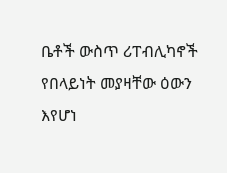ቤቶች ውስጥ ሪፐብሊካኖች የበላይነት መያዛቸው ዕውን እየሆነ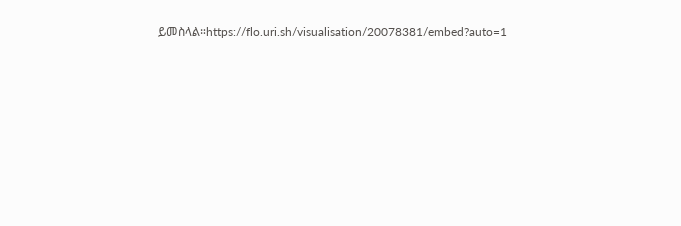ይመስላል።https://flo.uri.sh/visualisation/20078381/embed?auto=1